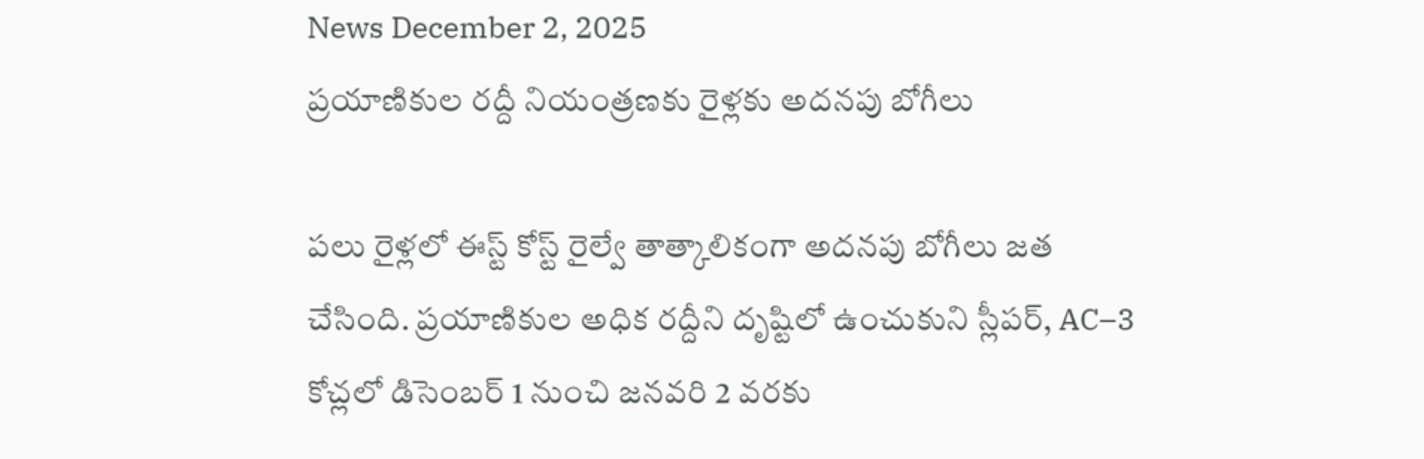News December 2, 2025
ప్రయాణికుల రద్దీ నియంత్రణకు రైళ్లకు అదనపు బోగీలు

పలు రైళ్లలో ఈస్ట్ కోస్ట్ రైల్వే తాత్కాలికంగా అదనపు బోగీలు జత చేసింది. ప్రయాణికుల అధిక రద్దీని దృష్టిలో ఉంచుకుని స్లీపర్, AC–3 కోచ్లలో డిసెంబర్ 1 నుంచి జనవరి 2 వరకు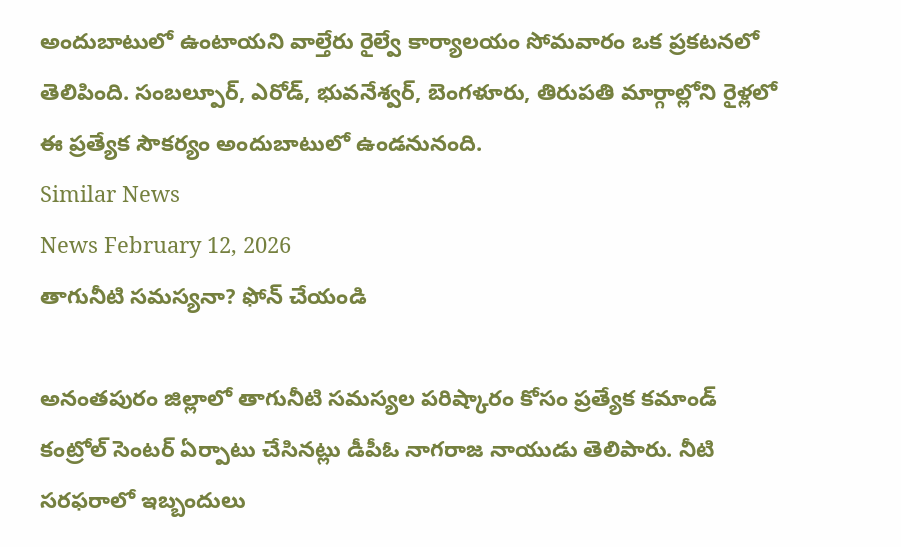అందుబాటులో ఉంటాయని వాల్తేరు రైల్వే కార్యాలయం సోమవారం ఒక ప్రకటనలో తెలిపింది. సంబల్పూర్, ఎరోడ్, భువనేశ్వర్, బెంగళూరు, తిరుపతి మార్గాల్లోని రైళ్లలో ఈ ప్రత్యేక సౌకర్యం అందుబాటులో ఉండనునంది.
Similar News
News February 12, 2026
తాగునీటి సమస్యనా? ఫోన్ చేయండి

అనంతపురం జిల్లాలో తాగునీటి సమస్యల పరిష్కారం కోసం ప్రత్యేక కమాండ్ కంట్రోల్ సెంటర్ ఏర్పాటు చేసినట్లు డీపీఓ నాగరాజ నాయుడు తెలిపారు. నీటి సరఫరాలో ఇబ్బందులు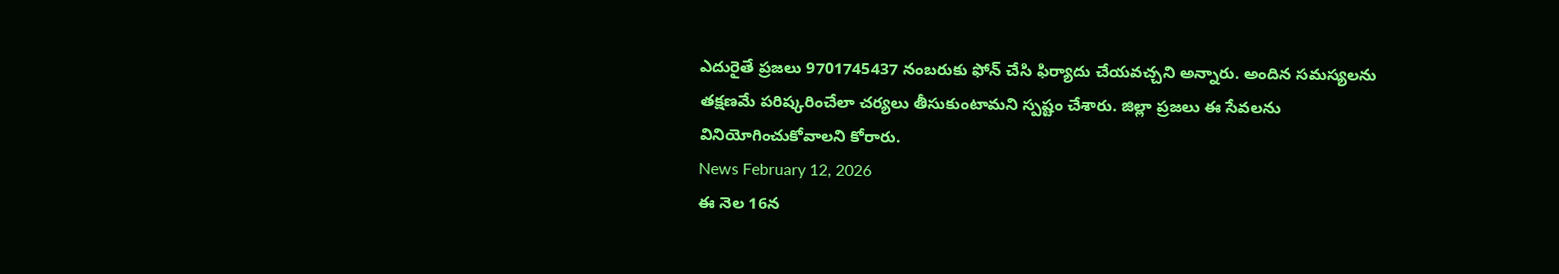ఎదురైతే ప్రజలు 9701745437 నంబరుకు ఫోన్ చేసి ఫిర్యాదు చేయవచ్చని అన్నారు. అందిన సమస్యలను తక్షణమే పరిష్కరించేలా చర్యలు తీసుకుంటామని స్పష్టం చేశారు. జిల్లా ప్రజలు ఈ సేవలను వినియోగించుకోవాలని కోరారు.
News February 12, 2026
ఈ నెల 16న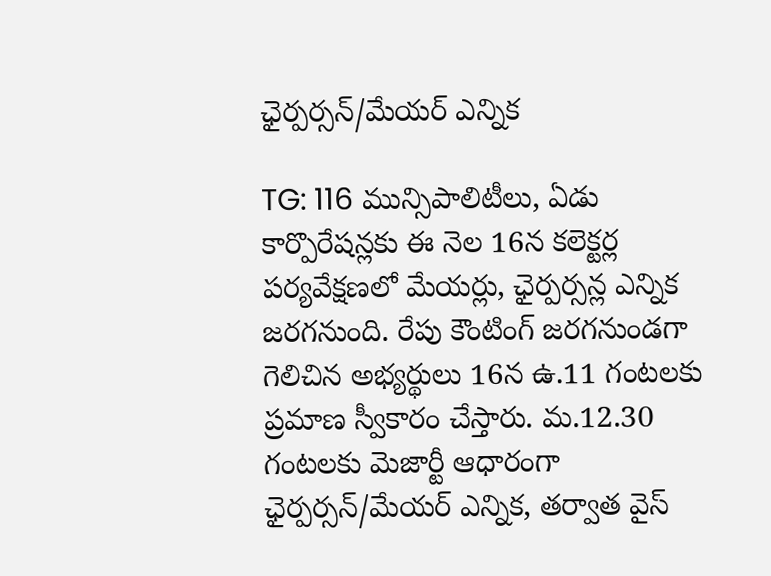ఛైర్పర్సన్/మేయర్ ఎన్నిక

TG: 116 మున్సిపాలిటీలు, ఏడు కార్పొరేషన్లకు ఈ నెల 16న కలెక్టర్ల పర్యవేక్షణలో మేయర్లు, ఛైర్పర్సన్ల ఎన్నిక జరగనుంది. రేపు కౌంటింగ్ జరగనుండగా గెలిచిన అభ్యర్థులు 16న ఉ.11 గంటలకు ప్రమాణ స్వీకారం చేస్తారు. మ.12.30 గంటలకు మెజార్టీ ఆధారంగా ఛైర్పర్సన్/మేయర్ ఎన్నిక, తర్వాత వైస్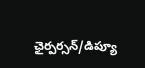ఛైర్పర్సన్/డిప్యూ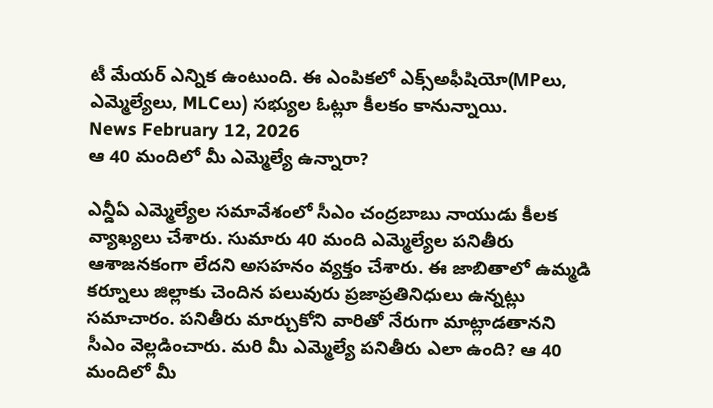టీ మేయర్ ఎన్నిక ఉంటుంది. ఈ ఎంపికలో ఎక్స్అఫీషియో(MPలు, ఎమ్మెల్యేలు, MLCలు) సభ్యుల ఓట్లూ కీలకం కానున్నాయి.
News February 12, 2026
ఆ 40 మందిలో మీ ఎమ్మెల్యే ఉన్నారా?

ఎన్డీఏ ఎమ్మెల్యేల సమావేశంలో సీఎం చంద్రబాబు నాయుడు కీలక వ్యాఖ్యలు చేశారు. సుమారు 40 మంది ఎమ్మెల్యేల పనితీరు ఆశాజనకంగా లేదని అసహనం వ్యక్తం చేశారు. ఈ జాబితాలో ఉమ్మడి కర్నూలు జిల్లాకు చెందిన పలువురు ప్రజాప్రతినిధులు ఉన్నట్లు సమాచారం. పనితీరు మార్చుకోని వారితో నేరుగా మాట్లాడతానని సీఎం వెల్లడించారు. మరి మీ ఎమ్మెల్యే పనితీరు ఎలా ఉంది? ఆ 40 మందిలో మీ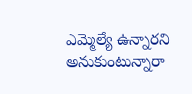ఎమ్మెల్యే ఉన్నారని అనుకుంటున్నారా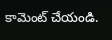కామెంట్ చేయండి.